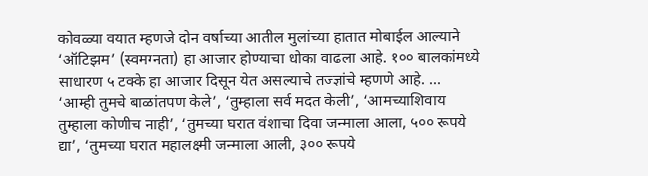कोवळ्या वयात म्हणजे दोन वर्षाच्या आतील मुलांच्या हातात मोबाईल आल्याने ‘ऑटिझम’ (स्वमग्नता) हा आजार होण्याचा धोका वाढला आहे. १०० बालकांमध्ये साधारण ५ टक्के हा आजार दिसून येत असल्याचे तज्ज्ञांचे म्हणणे आहे. ...
‘आम्ही तुमचे बाळांतपण केले’, ‘तुम्हाला सर्व मदत केली’, ‘आमच्याशिवाय तुम्हाला कोणीच नाही’, ‘तुमच्या घरात वंशाचा दिवा जन्माला आला, ५०० रूपये द्या’, ‘तुमच्या घरात महालक्ष्मी जन्माला आली, ३०० रूपये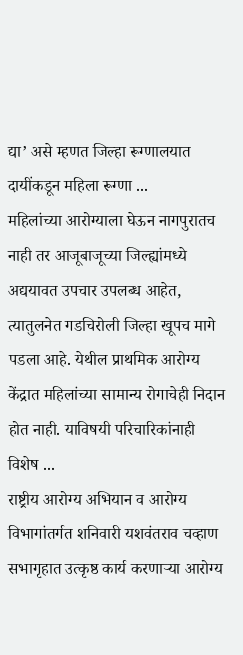द्या’ असे म्हणत जिल्हा रूग्णालयात दायींकडून महिला रूग्णा ...
महिलांच्या आरोग्याला घेऊन नागपुरातच नाही तर आजूबाजूच्या जिल्ह्यांमध्ये अद्ययावत उपचार उपलब्ध आहेत, त्यातुलनेत गडचिरोली जिल्हा खूपच मागे पडला आहे. येथील प्राथमिक आरोग्य केंद्रात महिलांच्या सामान्य रोगाचेही निदान होत नाही. याविषयी परिचारिकांनाही विशेष ...
राष्ट्रीय आरोग्य अभियान व आरोग्य विभागांतर्गत शनिवारी यशवंतराव चव्हाण सभागृहात उत्कृष्ठ कार्य करणाऱ्या आरोग्य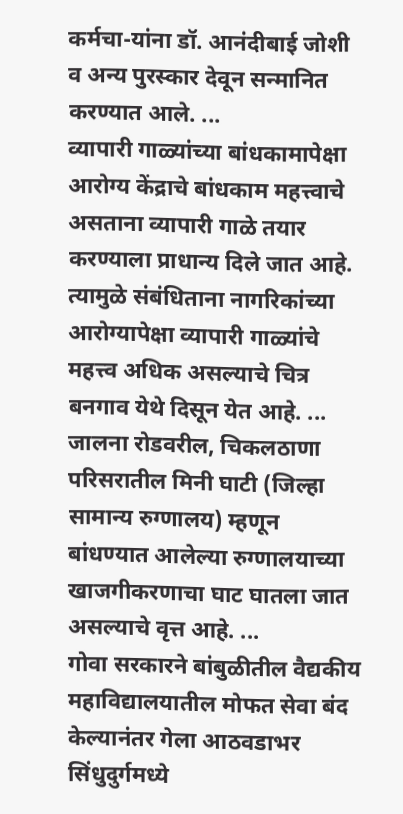कर्मचा-यांना डॉ. आनंदीबाई जोशी व अन्य पुरस्कार देवून सन्मानित करण्यात आले. ...
व्यापारी गाळ्यांच्या बांधकामापेक्षा आरोग्य केंद्राचे बांधकाम महत्त्वाचे असताना व्यापारी गाळे तयार करण्याला प्राधान्य दिले जात आहे. त्यामुळे संबंधिताना नागरिकांच्या आरोग्यापेक्षा व्यापारी गाळ्यांचे महत्त्व अधिक असल्याचे चित्र बनगाव येथे दिसून येत आहे. ...
जालना रोडवरील, चिकलठाणा परिसरातील मिनी घाटी (जिल्हा सामान्य रुग्णालय) म्हणून बांधण्यात आलेल्या रुग्णालयाच्या खाजगीकरणाचा घाट घातला जात असल्याचे वृत्त आहे. ...
गोवा सरकारने बांबुळीतील वैद्यकीय महाविद्यालयातील मोफत सेवा बंद केल्यानंतर गेला आठवडाभर सिंधुदुर्गमध्ये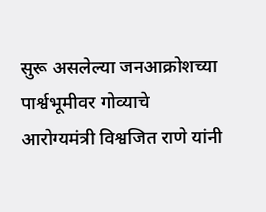सुरू असलेल्या जनआक्रोशच्या पार्श्वभूमीवर गोव्याचे आरोग्यमंत्री विश्वजित राणे यांनी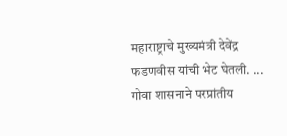महाराष्ट्राचे मुख्यमंत्री देवेंद्र फडणवीस यांची भेट घेतली. ...
गोवा शासनाने परप्रांतीय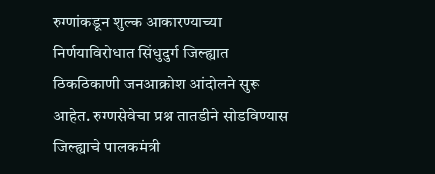रुग्णांकडून शुल्क आकारण्याच्या निर्णयाविरोधात सिंधुदुर्ग जिल्ह्यात ठिकठिकाणी जनआक्रोश आंदोलने सुरू आहेत. रुग्णसेवेचा प्रश्न तातडीने सोडविण्यास जिल्ह्याचे पालकमंत्री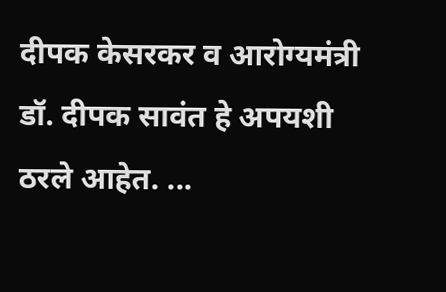दीपक केसरकर व आरोग्यमंत्री डॉ. दीपक सावंत हे अपयशी ठरले आहेत. ...